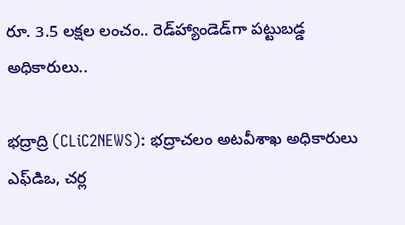రూ. 3.5 ల‌క్ష‌ల‌ లంచం.. రెడ్‌హ్యాండెడ్‌గా ప‌ట్టుబ‌డ్డ అధికారులు..

భ‌ద్రాద్రి (CLiC2NEWS): భ‌ద్రాచ‌లం అట‌వీశాఖ అధికారులు ఎఫ్‌డిఒ, చ‌ర్ల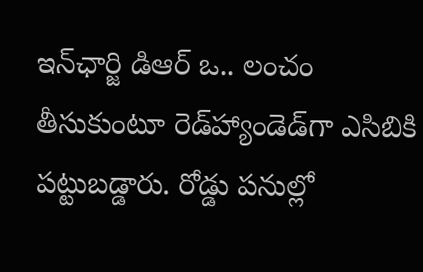ఇన్‌ఛార్జి డిఆర్ ఒ.. లంచం తీసుకుంటూ రెడ్‌హ్యాండెడ్‌గా ఎసిబికి ప‌ట్టుబ‌డ్డారు. రోడ్డు ప‌నుల్లో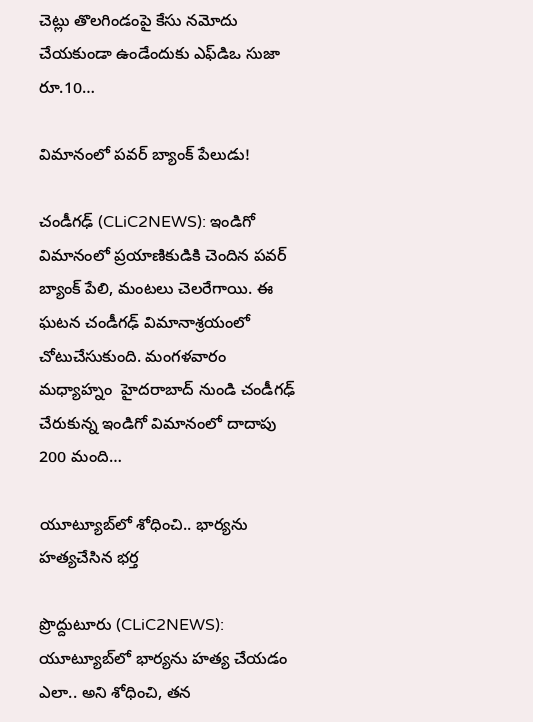చెట్లు తొల‌గిండంపై కేసు న‌మోదు చేయ‌కుండా ఉండేందుకు ఎఫ్‌డిఒ సుజా రూ.10…

విమానంలో ప‌వ‌ర్ బ్యాంక్ పేలుడు!

చండీగ‌ఢ్ (CLiC2NEWS): ఇండిగో విమానంలో ప్ర‌యాణికుడికి చెందిన ప‌వ‌ర్  బ్యాంక్ పేలి, మంట‌లు చెల‌రేగాయి. ఈ ఘ‌ట‌న చండీగ‌ఢ్ విమానాశ్ర‌యంలో చోటుచేసుకుంది. మంగ‌ళ‌వారం మ‌ధ్యాహ్నం  హైద‌రాబాద్ నుండి చండీగ‌ఢ్ చేరుకున్న ఇండిగో విమానంలో దాదాపు 200 మంది…

యూట్యూబ్‌లో శోధించి.. భార్య‌ను హ‌త్య‌చేసిన భ‌ర్త‌

ప్రొద్దుటూరు (CLiC2NEWS): యూట్యూబ్‌లో భార్య‌ను హ‌త్య చేయ‌డం ఎలా.. అని శోధించి, త‌న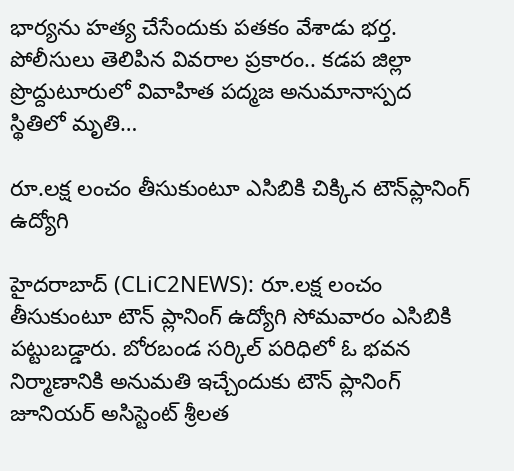భార్య‌ను హ‌త్య చేసేందుకు ప‌త‌కం వేశాడు భ‌ర్త‌. పోలీసులు తెలిపిన వివ‌రాల ప్ర‌కారం.. క‌డ‌ప జిల్లా ప్రొద్దుటూరులో వివాహిత ప‌ద్మ‌జ అనుమానాస్ప‌ద స్థితిలో మృతి…

రూ.ల‌క్ష లంచం తీసుకుంటూ ఎసిబికి చిక్కిన టౌన్‌ప్లానింగ్ ఉద్యోగి

హైద‌రాబాద్ (CLiC2NEWS): రూ.ల‌క్ష లంచం తీసుకుంటూ టౌన్ ప్లానింగ్ ఉద్యోగి సోమ‌వారం ఎసిబికి ప‌ట్టుబ‌డ్డారు. బోర‌బండ స‌ర్కిల్ ప‌రిధిలో ఓ భ‌వ‌న నిర్మాణానికి అనుమ‌తి ఇచ్చేందుకు టౌన్ ప్లానింగ్ జూనియ‌ర్ అసిస్టెంట్ శ్రీ‌ల‌త‌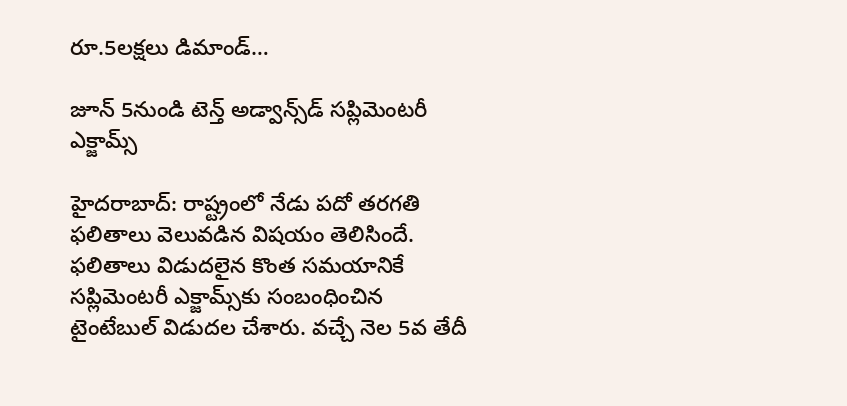రూ.5ల‌క్ష‌లు డిమాండ్…

జూన్ 5నుండి టెన్త్ అడ్వాన్స్‌డ్ స‌ప్లిమెంట‌రీ ఎక్జామ్స్‌

హైద‌రాబాద్: రాష్ట్రంలో నేడు ప‌దో త‌ర‌గ‌తి ఫ‌లితాలు వెలువ‌డిన విష‌యం తెలిసిందే. ఫ‌లితాలు విడుద‌లైన కొంత స‌మ‌యానికే స‌ప్లిమెంట‌రీ ఎక్జామ్స్‌కు సంబంధించిన టైంటేబుల్ విడుద‌ల చేశారు. వ‌చ్చే నెల 5వ తేదీ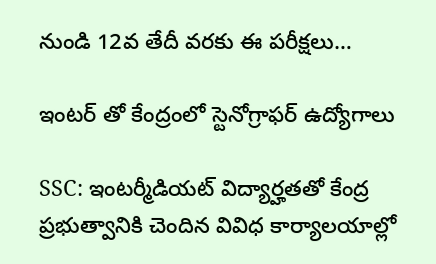నుండి 12వ తేదీ వ‌ర‌కు ఈ ప‌రీక్ష‌లు…

ఇంట‌ర్ తో కేంద్రంలో స్టెనోగ్రాఫ‌ర్ ఉద్యోగాలు

SSC: ఇంట‌ర్మీడియ‌ట్ విద్యార్హ‌త‌తో కేంద్ర ప్ర‌భుత్వానికి చెందిన వివిధ కార్యాల‌యాల్లో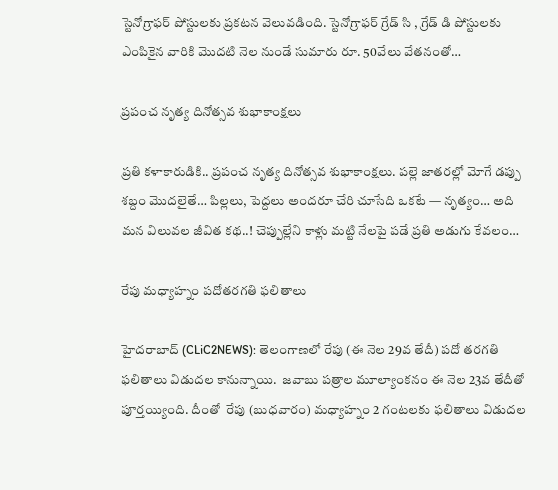స్టెనోగ్రాఫ‌ర్ పోస్టుల‌కు ప్ర‌క‌ట‌న వెలువ‌డింది. స్టెనోగ్రాఫ‌ర్ గ్రేడ్ సి , గ్రేడ్ డి పోస్టుల‌కు ఎంపికైన వారికి మొద‌టి నెల నుండే సుమారు రూ. 50వేలు వేత‌నంతో…

ప్రపంచ నృత్య దినోత్సవ శుభాకాంక్షలు

ప్ర‌తి క‌ళాకారుడికి.. ప్రపంచ నృత్య దినోత్సవ శుభాకాంక్షలు. పల్లె జాతరల్లో మోగే డప్పు శబ్దం మొదలైతే… పిల్లలు, పెద్దలు అందరూ చేరి చూసేది ఒకటే — నృత్యం… అది మన విలువల జీవిత కథ..! చెప్పుల్లేని కాళ్లు మట్టి నేలపై పడే ప్రతి అడుగు కేవలం…

రేపు మ‌ధ్యాహ్నం ప‌దోత‌ర‌గ‌తి ఫ‌లితాలు

హైద‌రాబాద్‌ (CLiC2NEWS): తెలంగాణ‌లో రేపు (ఈ నెల 29వ తేదీ) ప‌దో త‌ర‌గ‌తి ఫలితాలు విడుద‌ల కానున్నాయి.  జ‌వాబు ప‌త్రాల మూల్యాంక‌నం ఈ నెల 23వ తేదీతో పూర్త‌య్యింది. దీంతో  రేపు (బుధ‌వారం) మ‌ధ్యాహ్నం 2 గంట‌ల‌కు ఫ‌లితాలు విడుద‌ల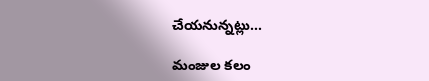చేయ‌నున్న‌ట్లు…

మంజుల కలం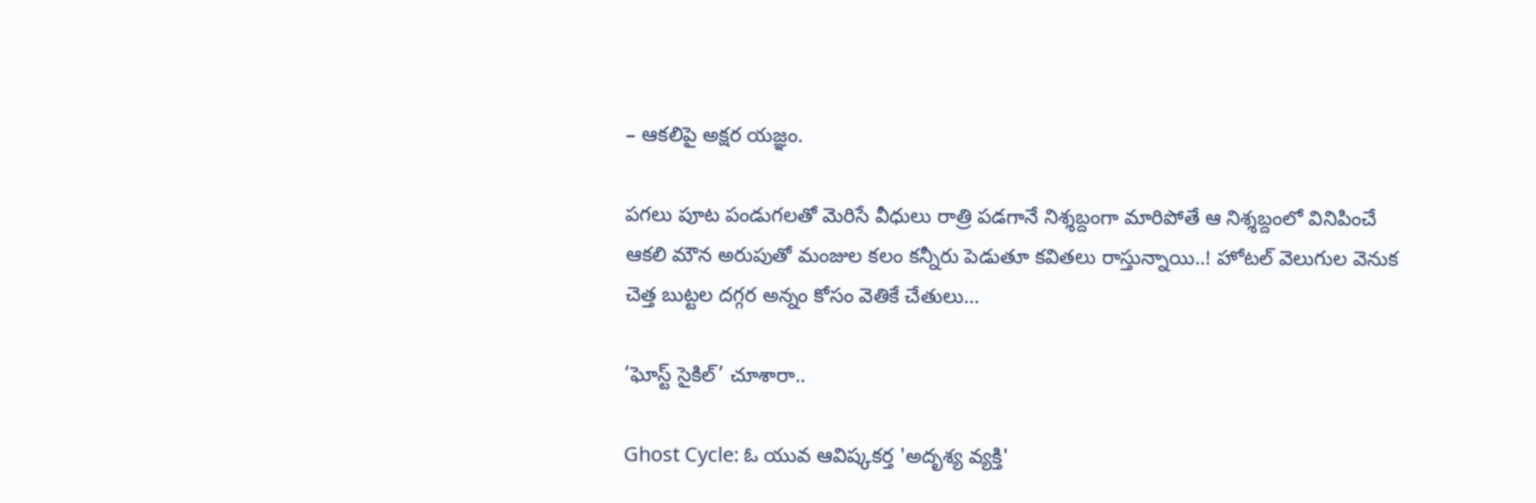– ఆకలిపై అక్షర యజ్ఞం.

పగలు పూట పండుగలతో మెరిసే వీధులు రాత్రి పడగానే నిశ్శబ్దంగా మారిపోతే ఆ నిశ్శబ్దంలో వినిపించే ఆకలి మౌన అరుపుతో మంజుల కలం కన్నీరు పెడుతూ కవితలు రాస్తున్నాయి..! హోటల్ వెలుగుల వెనుక చెత్త బుట్టల దగ్గర అన్నం కోసం వెతికే చేతులు…

‘ఘోస్ట్ సైకిల్’ చూశారా..

Ghost Cycle: ఓ యువ ఆవిష్క‌క‌ర్త 'అదృశ్య వ్య‌క్తి'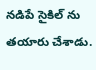న‌డిపే సైకిల్ ను త‌యారు చేశాడు.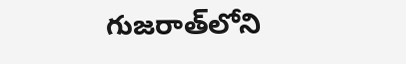గుజ‌రాత్‌లోని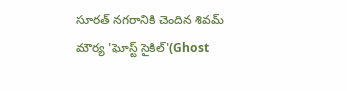సూర‌త్ న‌గ‌రానికి చెందిన శివ‌మ్ మౌర్య 'ఘోస్ట్ సైకిల్‌'(Ghost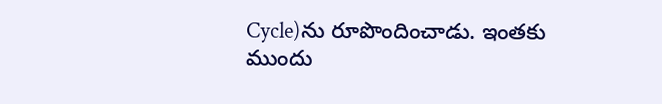Cycle)ను రూపొందించాడు. ఇంతకు ముందు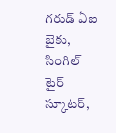గ‌రుడ్ ఏఐ బైకు, సింగిల్ టైర్ స్కూట‌ర్,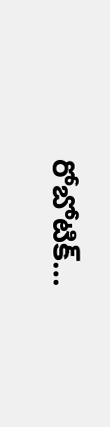రోబోటిక్…